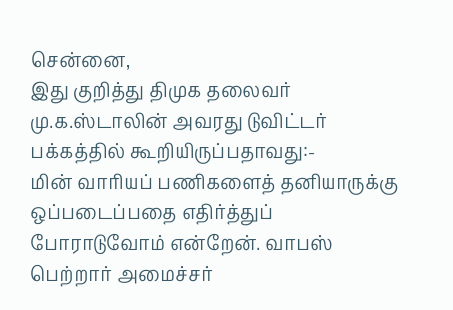சென்னை,
இது குறித்து திமுக தலைவர் மு.க.ஸ்டாலின் அவரது டுவிட்டர் பக்கத்தில் கூறியிருப்பதாவது:-
மின் வாரியப் பணிகளைத் தனியாருக்கு ஒப்படைப்பதை எதிர்த்துப் போராடுவோம் என்றேன். வாபஸ் பெற்றார் அமைச்சர்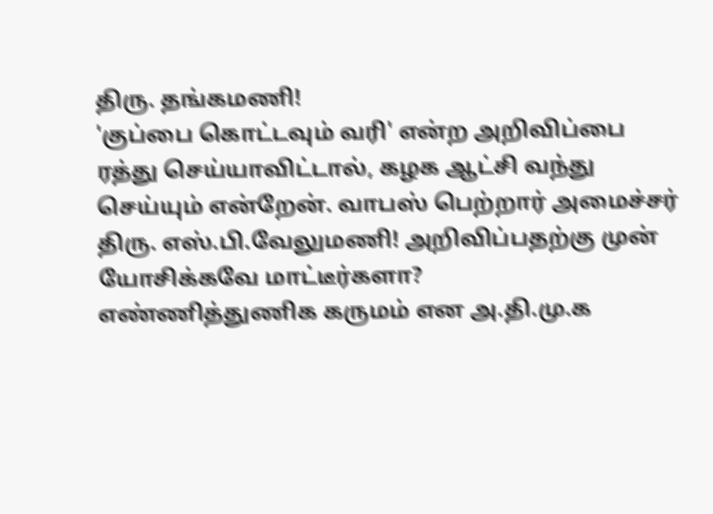திரு. தங்கமணி!
'குப்பை கொட்டவும் வரி' என்ற அறிவிப்பை ரத்து செய்யாவிட்டால், கழக ஆட்சி வந்து செய்யும் என்றேன். வாபஸ் பெற்றார் அமைச்சர் திரு. எஸ்.பி.வேலுமணி! அறிவிப்பதற்கு முன் யோசிக்கவே மாட்டீர்களா?
எண்ணித்துணிக கருமம் என அ.தி.மு.க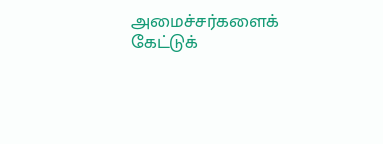அமைச்சர்களைக் கேட்டுக்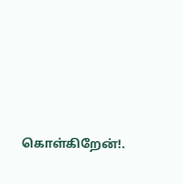கொள்கிறேன்!.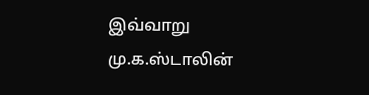இவ்வாறு மு.க.ஸ்டாலின்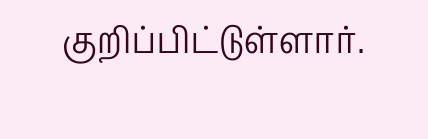குறிப்பிட்டுள்ளார்.